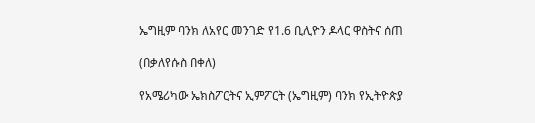ኤግዚም ባንክ ለአየር መንገድ የ1.6 ቢሊዮን ዶላር ዋስትና ሰጠ

(በቃለየሱስ በቀለ)

የአሜሪካው ኤክስፖርትና ኢምፖርት (ኤግዚም) ባንክ የኢትዮጵያ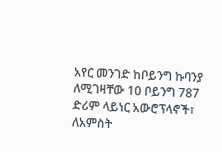አየር መንገድ ከቦይንግ ኩባንያ ለሚገዛቸው 10 ቦይንግ 787 ድሪም ላይነር አውሮፕላኖች፣ ለአምስት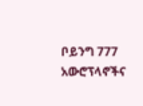ቦይንግ 777 አውሮፕላኖችና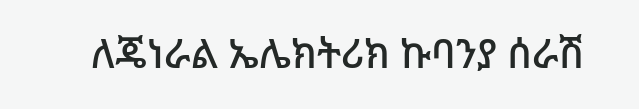ለጄነራል ኤሌክትሪክ ኩባንያ ሰራሽ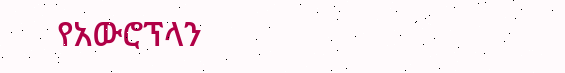የአውሮፕላን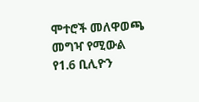ሞተሮች መለዋወጫ መግዣ የሚውል የ1.6 ቢሊዮን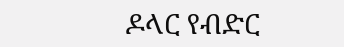ዶላር የብድር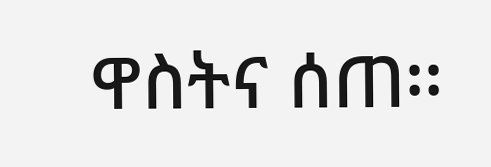ዋስትና ሰጠ፡፡